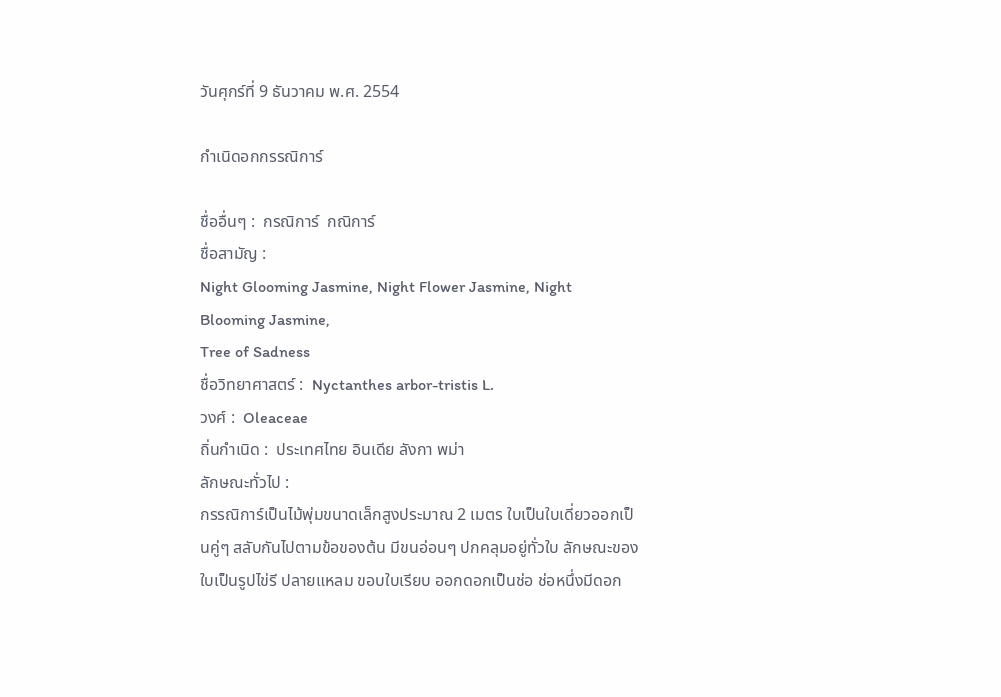วันศุกร์ที่ 9 ธันวาคม พ.ศ. 2554

กำเนิดอกกรรณิการ์

ชื่ออื่นๆ :  กรณิการ์  กณิการ์
ชื่อสามัญ :
Night Glooming Jasmine, Night Flower Jasmine, Night Blooming Jasmine,
Tree of Sadness
ชื่อวิทยาศาสตร์ :  Nyctanthes arbor-tristis L.
วงศ์ :  Oleaceae
ถิ่นกำเนิด :  ประเทศไทย อินเดีย ลังกา พม่า
ลักษณะทั่วไป :
กรรณิการ์เป็นไม้พุ่มขนาดเล็กสูงประมาณ 2 เมตร ใบเป็นใบเดี่ยวออกเป็นคู่ๆ สลับกันไปตามข้อของต้น มีขนอ่อนๆ ปกคลุมอยู่ทั่วใบ ลักษณะของใบเป็นรูปไข่รี ปลายแหลม ขอบใบเรียบ ออกดอกเป็นช่อ ช่อหนึ่งมีดอก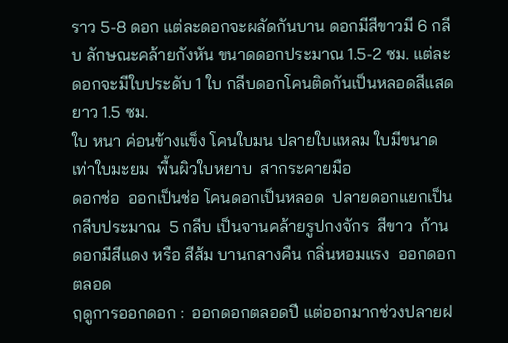ราว 5-8 ดอก แต่ละดอกจะผลัดกันบาน ดอกมีสีขาวมี 6 กลีบ ลักษณะคล้ายกังหัน ขนาดดอกประมาณ 1.5-2 ซม. แต่ละดอกจะมีใบประดับ 1 ใบ กลีบดอกโคนติดกันเป็นหลอดสีแสดยาว 1.5 ซม.
ใบ หนา ค่อนข้างแข็ง โคนใบมน ปลายใบแหลม ใบมีขนาดเท่าใบมะยม  พื้นผิวใบหยาบ  สากระคายมือ
ดอกช่อ  ออกเป็นช่อ โคนดอกเป็นหลอด  ปลายดอกแยกเป็นกลีบประมาณ  5 กลีบ เป็นจานคล้ายรูปกงจักร  สีขาว  ก้านดอกมีสีแดง หรือ สีส้ม บานกลางคืน กลิ่นหอมแรง  ออกดอกตลอด
ฤดูการออกดอก :  ออกดอกตลอดปี แต่ออกมากช่วงปลายฝ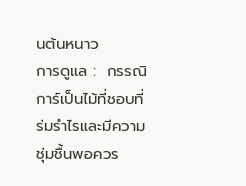นต้นหนาว
การดูแล :  กรรณิการ์เป็นไม้ที่ชอบที่ร่มรำไรและมีความชุ่มชื้นพอควร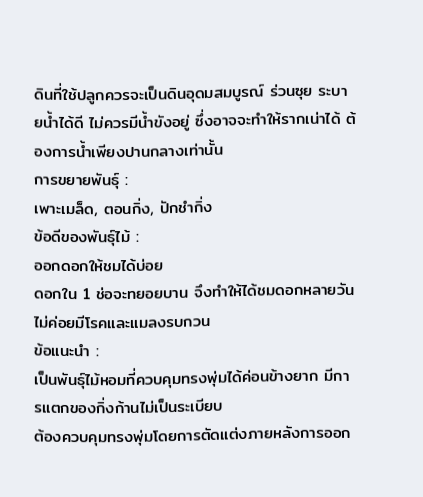ดินที่ใช้ปลูกควรจะเป็นดินอุดมสมบูรณ์ ร่วนซุย ระบายน้ำได้ดี ไม่ควรมีน้ำขังอยู่ ซึ่งอาจจะทำให้รากเน่าได้ ต้องการน้ำเพียงปานกลางเท่านั้น
การขยายพันธุ์ :
เพาะเมล็ด, ตอนกิ่ง, ปักชำกิ่ง
ข้อดีของพันธุ์ไม้ :
ออกดอกให้ชมได้บ่อย
ดอกใน 1 ช่อจะทยอยบาน จึงทำให้ได้ชมดอกหลายวัน
ไม่ค่อยมีโรคและแมลงรบกวน
ข้อแนะนำ :
เป็นพันธุ์ไม้หอมที่ควบคุมทรงพุ่มได้ค่อนข้างยาก มีการแตกของกิ่งก้านไม่เป็นระเบียบ
ต้องควบคุมทรงพุ่มโดยการตัดแต่งภายหลังการออก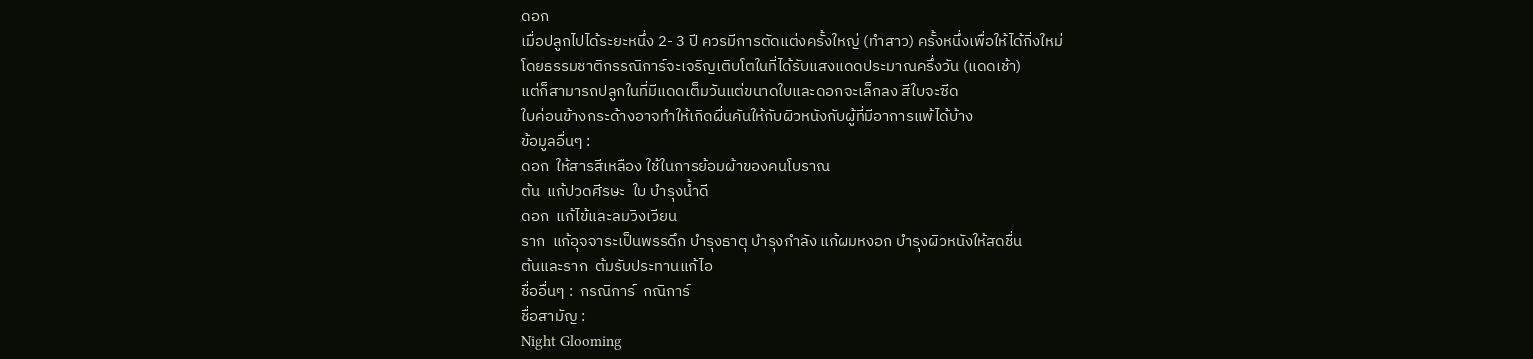ดอก
เมื่อปลูกไปได้ระยะหนึ่ง 2- 3 ปี ควรมีการตัดแต่งครั้งใหญ่ (ทำสาว) ครั้งหนึ่งเพื่อให้ได้กิ่งใหม่
โดยธรรมชาติกรรณิการ์จะเจริญเติบโตในที่ได้รับแสงแดดประมาณครึ่งวัน (แดดเช้า)
แต่ก็สามารถปลูกในที่มีแดดเต็มวันแต่ขนาดใบและดอกจะเล็กลง สีใบจะซีด
ใบค่อนข้างกระด้างอาจทำให้เกิดผื่นคันให้กับผิวหนังกับผู้ที่มีอาการแพ้ได้บ้าง
ข้อมูลอื่นๆ :
ดอก  ให้สารสีเหลือง ใช้ในการย้อมผ้าของคนโบราณ
ต้น  แก้ปวดศีรษะ  ใบ บำรุงน้ำดี
ดอก  แก้ไข้และลมวิงเวียน
ราก  แก้อุจจาระเป็นพรรดึก บำรุงธาตุ บำรุงกำลัง แก้ผมหงอก บำรุงผิวหนังให้สดชื่น
ต้นและราก  ต้มรับประทานแก้ไอ
ชื่ออื่นๆ :  กรณิการ์  กณิการ์
ชื่อสามัญ :
Night Glooming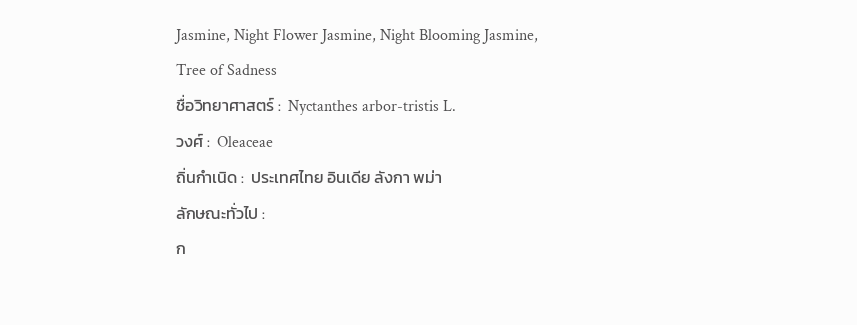Jasmine, Night Flower Jasmine, Night Blooming Jasmine,
Tree of Sadness
ชื่อวิทยาศาสตร์ :  Nyctanthes arbor-tristis L.
วงศ์ :  Oleaceae
ถิ่นกำเนิด :  ประเทศไทย อินเดีย ลังกา พม่า
ลักษณะทั่วไป :
ก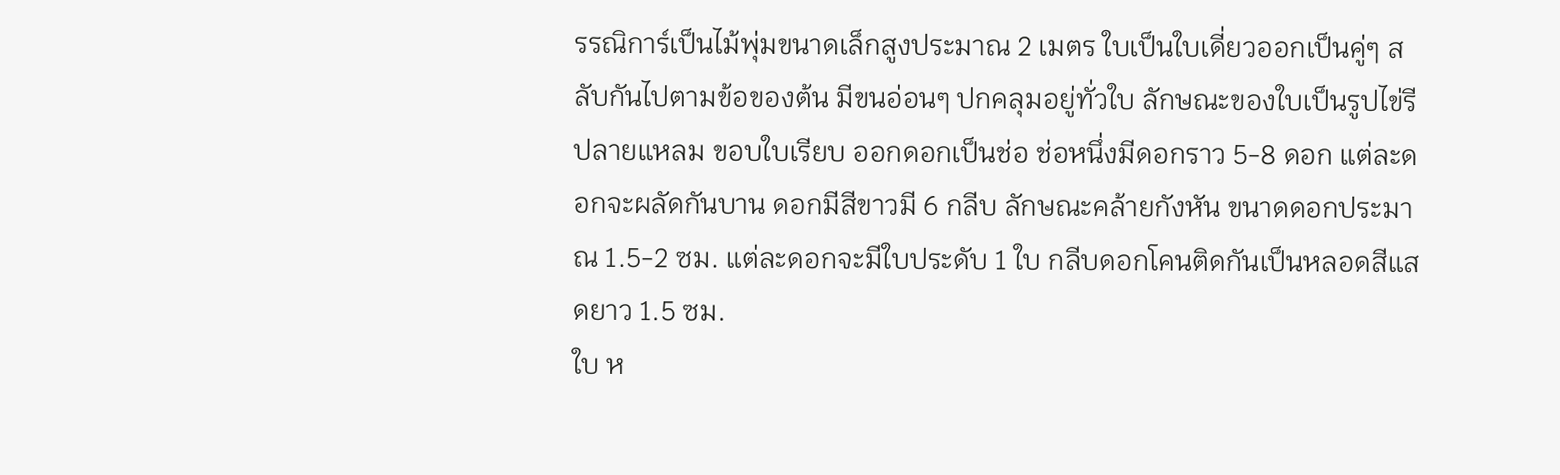รรณิการ์เป็นไม้พุ่มขนาดเล็กสูงประมาณ 2 เมตร ใบเป็นใบเดี่ยวออกเป็นคู่ๆ สลับกันไปตามข้อของต้น มีขนอ่อนๆ ปกคลุมอยู่ทั่วใบ ลักษณะของใบเป็นรูปไข่รี ปลายแหลม ขอบใบเรียบ ออกดอกเป็นช่อ ช่อหนึ่งมีดอกราว 5-8 ดอก แต่ละดอกจะผลัดกันบาน ดอกมีสีขาวมี 6 กลีบ ลักษณะคล้ายกังหัน ขนาดดอกประมาณ 1.5-2 ซม. แต่ละดอกจะมีใบประดับ 1 ใบ กลีบดอกโคนติดกันเป็นหลอดสีแสดยาว 1.5 ซม.
ใบ ห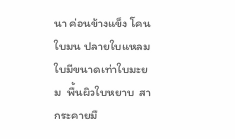นา ค่อนข้างแข็ง โคนใบมน ปลายใบแหลม ใบมีขนาดเท่าใบมะยม  พื้นผิวใบหยาบ  สากระคายมื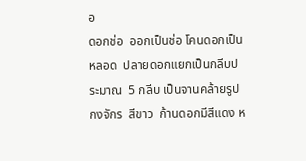อ
ดอกช่อ  ออกเป็นช่อ โคนดอกเป็นหลอด  ปลายดอกแยกเป็นกลีบประมาณ  5 กลีบ เป็นจานคล้ายรูปกงจักร  สีขาว  ก้านดอกมีสีแดง ห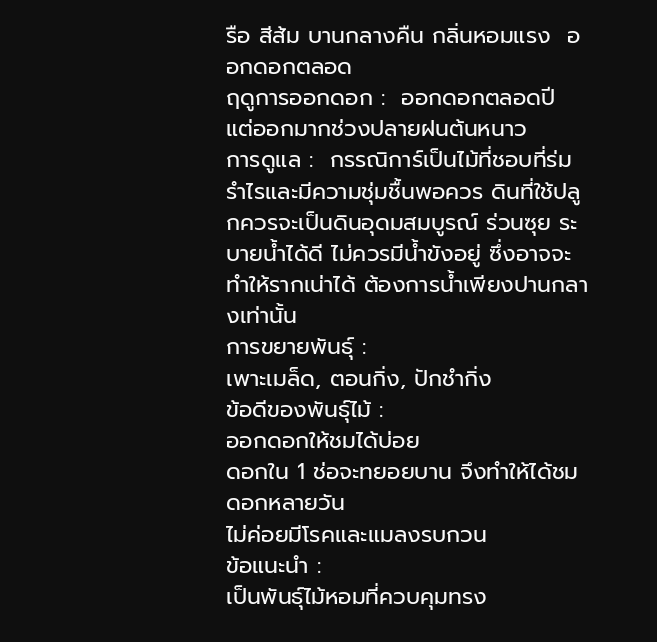รือ สีส้ม บานกลางคืน กลิ่นหอมแรง  ออกดอกตลอด
ฤดูการออกดอก :  ออกดอกตลอดปี แต่ออกมากช่วงปลายฝนต้นหนาว
การดูแล :  กรรณิการ์เป็นไม้ที่ชอบที่ร่มรำไรและมีความชุ่มชื้นพอควร ดินที่ใช้ปลูกควรจะเป็นดินอุดมสมบูรณ์ ร่วนซุย ระบายน้ำได้ดี ไม่ควรมีน้ำขังอยู่ ซึ่งอาจจะทำให้รากเน่าได้ ต้องการน้ำเพียงปานกลางเท่านั้น
การขยายพันธุ์ :
เพาะเมล็ด, ตอนกิ่ง, ปักชำกิ่ง
ข้อดีของพันธุ์ไม้ :
ออกดอกให้ชมได้บ่อย
ดอกใน 1 ช่อจะทยอยบาน จึงทำให้ได้ชมดอกหลายวัน
ไม่ค่อยมีโรคและแมลงรบกวน
ข้อแนะนำ :
เป็นพันธุ์ไม้หอมที่ควบคุมทรง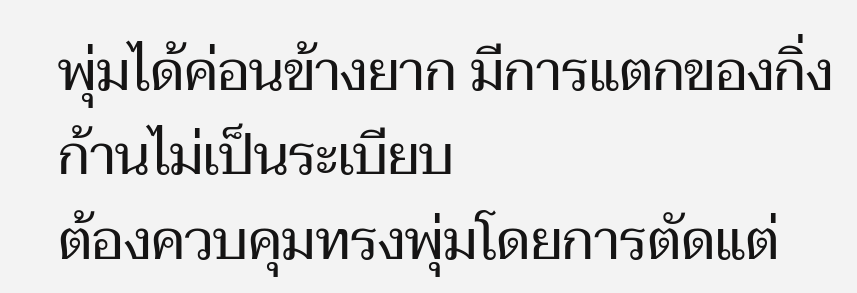พุ่มได้ค่อนข้างยาก มีการแตกของกิ่งก้านไม่เป็นระเบียบ
ต้องควบคุมทรงพุ่มโดยการตัดแต่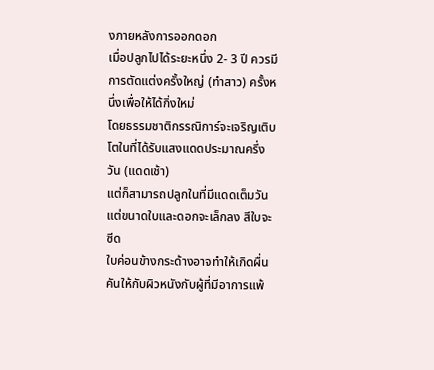งภายหลังการออกดอก
เมื่อปลูกไปได้ระยะหนึ่ง 2- 3 ปี ควรมีการตัดแต่งครั้งใหญ่ (ทำสาว) ครั้งหนึ่งเพื่อให้ได้กิ่งใหม่
โดยธรรมชาติกรรณิการ์จะเจริญเติบโตในที่ได้รับแสงแดดประมาณครึ่งวัน (แดดเช้า)
แต่ก็สามารถปลูกในที่มีแดดเต็มวันแต่ขนาดใบและดอกจะเล็กลง สีใบจะซีด
ใบค่อนข้างกระด้างอาจทำให้เกิดผื่นคันให้กับผิวหนังกับผู้ที่มีอาการแพ้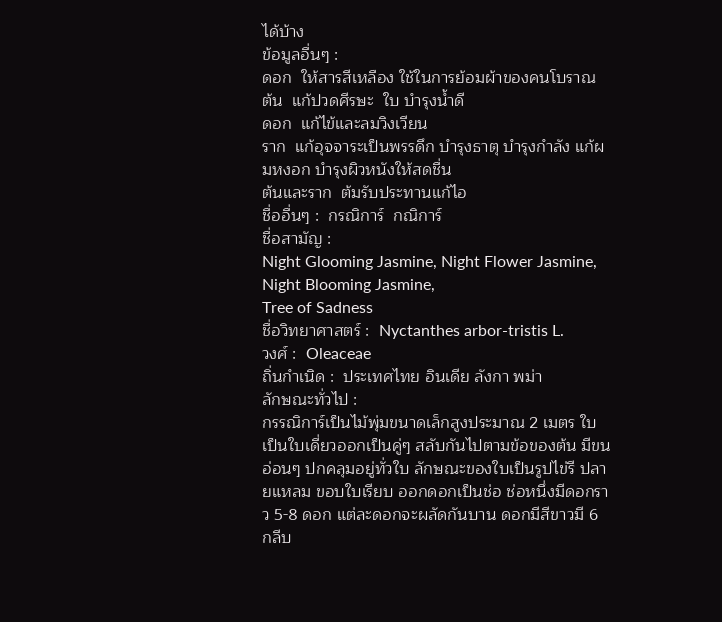ได้บ้าง
ข้อมูลอื่นๆ :
ดอก  ให้สารสีเหลือง ใช้ในการย้อมผ้าของคนโบราณ
ต้น  แก้ปวดศีรษะ  ใบ บำรุงน้ำดี
ดอก  แก้ไข้และลมวิงเวียน
ราก  แก้อุจจาระเป็นพรรดึก บำรุงธาตุ บำรุงกำลัง แก้ผมหงอก บำรุงผิวหนังให้สดชื่น
ต้นและราก  ต้มรับประทานแก้ไอ
ชื่ออื่นๆ :  กรณิการ์  กณิการ์
ชื่อสามัญ :
Night Glooming Jasmine, Night Flower Jasmine, Night Blooming Jasmine,
Tree of Sadness
ชื่อวิทยาศาสตร์ :  Nyctanthes arbor-tristis L.
วงศ์ :  Oleaceae
ถิ่นกำเนิด :  ประเทศไทย อินเดีย ลังกา พม่า
ลักษณะทั่วไป :
กรรณิการ์เป็นไม้พุ่มขนาดเล็กสูงประมาณ 2 เมตร ใบเป็นใบเดี่ยวออกเป็นคู่ๆ สลับกันไปตามข้อของต้น มีขนอ่อนๆ ปกคลุมอยู่ทั่วใบ ลักษณะของใบเป็นรูปไข่รี ปลายแหลม ขอบใบเรียบ ออกดอกเป็นช่อ ช่อหนึ่งมีดอกราว 5-8 ดอก แต่ละดอกจะผลัดกันบาน ดอกมีสีขาวมี 6 กลีบ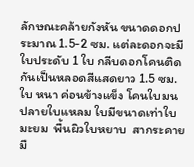ลักษณะคล้ายกังหัน ขนาดดอกประมาณ 1.5-2 ซม. แต่ละดอกจะมีใบประดับ 1 ใบ กลีบดอกโคนติดกันเป็นหลอดสีแสดยาว 1.5 ซม.
ใบ หนา ค่อนข้างแข็ง โคนใบมน ปลายใบแหลม ใบมีขนาดเท่าใบมะยม  พื้นผิวใบหยาบ  สากระคายมื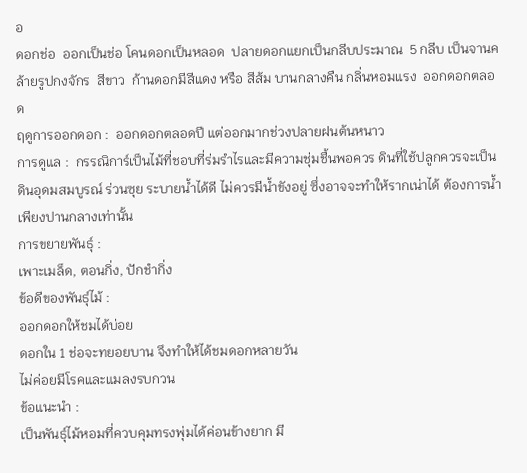อ
ดอกช่อ  ออกเป็นช่อ โคนดอกเป็นหลอด  ปลายดอกแยกเป็นกลีบประมาณ  5 กลีบ เป็นจานคล้ายรูปกงจักร  สีขาว  ก้านดอกมีสีแดง หรือ สีส้ม บานกลางคืน กลิ่นหอมแรง  ออกดอกตลอด
ฤดูการออกดอก :  ออกดอกตลอดปี แต่ออกมากช่วงปลายฝนต้นหนาว
การดูแล :  กรรณิการ์เป็นไม้ที่ชอบที่ร่มรำไรและมีความชุ่มชื้นพอควร ดินที่ใช้ปลูกควรจะเป็นดินอุดมสมบูรณ์ ร่วนซุย ระบายน้ำได้ดี ไม่ควรมีน้ำขังอยู่ ซึ่งอาจจะทำให้รากเน่าได้ ต้องการน้ำเพียงปานกลางเท่านั้น
การขยายพันธุ์ :
เพาะเมล็ด, ตอนกิ่ง, ปักชำกิ่ง
ข้อดีของพันธุ์ไม้ :
ออกดอกให้ชมได้บ่อย
ดอกใน 1 ช่อจะทยอยบาน จึงทำให้ได้ชมดอกหลายวัน
ไม่ค่อยมีโรคและแมลงรบกวน
ข้อแนะนำ :
เป็นพันธุ์ไม้หอมที่ควบคุมทรงพุ่มได้ค่อนข้างยาก มี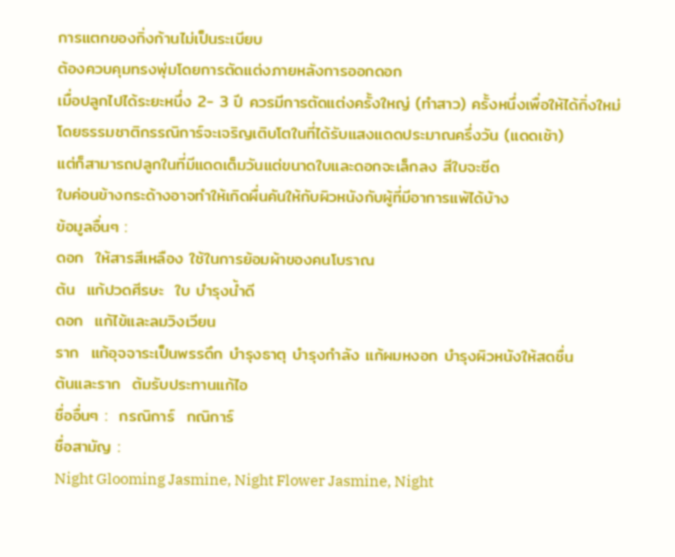การแตกของกิ่งก้านไม่เป็นระเบียบ
ต้องควบคุมทรงพุ่มโดยการตัดแต่งภายหลังการออกดอก
เมื่อปลูกไปได้ระยะหนึ่ง 2- 3 ปี ควรมีการตัดแต่งครั้งใหญ่ (ทำสาว) ครั้งหนึ่งเพื่อให้ได้กิ่งใหม่
โดยธรรมชาติกรรณิการ์จะเจริญเติบโตในที่ได้รับแสงแดดประมาณครึ่งวัน (แดดเช้า)
แต่ก็สามารถปลูกในที่มีแดดเต็มวันแต่ขนาดใบและดอกจะเล็กลง สีใบจะซีด
ใบค่อนข้างกระด้างอาจทำให้เกิดผื่นคันให้กับผิวหนังกับผู้ที่มีอาการแพ้ได้บ้าง
ข้อมูลอื่นๆ :
ดอก  ให้สารสีเหลือง ใช้ในการย้อมผ้าของคนโบราณ
ต้น  แก้ปวดศีรษะ  ใบ บำรุงน้ำดี
ดอก  แก้ไข้และลมวิงเวียน
ราก  แก้อุจจาระเป็นพรรดึก บำรุงธาตุ บำรุงกำลัง แก้ผมหงอก บำรุงผิวหนังให้สดชื่น
ต้นและราก  ต้มรับประทานแก้ไอ
ชื่ออื่นๆ :  กรณิการ์  กณิการ์
ชื่อสามัญ :
Night Glooming Jasmine, Night Flower Jasmine, Night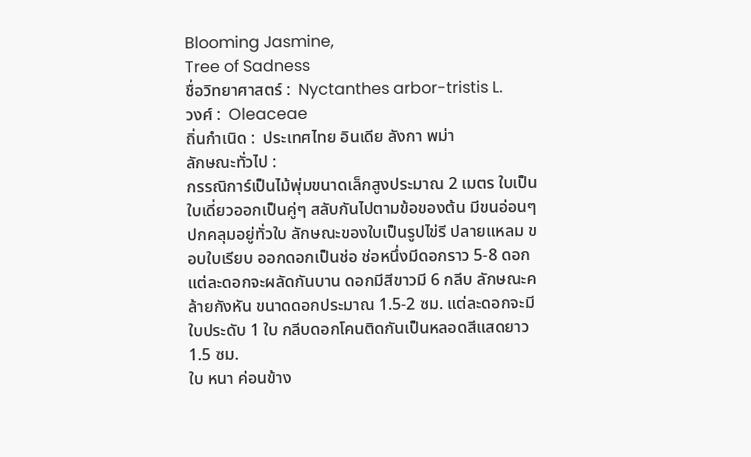Blooming Jasmine,
Tree of Sadness
ชื่อวิทยาศาสตร์ :  Nyctanthes arbor-tristis L.
วงศ์ :  Oleaceae
ถิ่นกำเนิด :  ประเทศไทย อินเดีย ลังกา พม่า
ลักษณะทั่วไป :
กรรณิการ์เป็นไม้พุ่มขนาดเล็กสูงประมาณ 2 เมตร ใบเป็นใบเดี่ยวออกเป็นคู่ๆ สลับกันไปตามข้อของต้น มีขนอ่อนๆ ปกคลุมอยู่ทั่วใบ ลักษณะของใบเป็นรูปไข่รี ปลายแหลม ขอบใบเรียบ ออกดอกเป็นช่อ ช่อหนึ่งมีดอกราว 5-8 ดอก แต่ละดอกจะผลัดกันบาน ดอกมีสีขาวมี 6 กลีบ ลักษณะคล้ายกังหัน ขนาดดอกประมาณ 1.5-2 ซม. แต่ละดอกจะมีใบประดับ 1 ใบ กลีบดอกโคนติดกันเป็นหลอดสีแสดยาว 1.5 ซม.
ใบ หนา ค่อนข้าง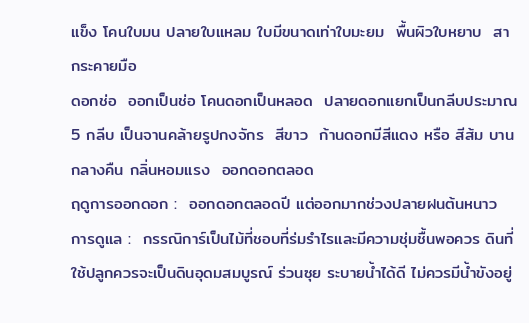แข็ง โคนใบมน ปลายใบแหลม ใบมีขนาดเท่าใบมะยม  พื้นผิวใบหยาบ  สากระคายมือ
ดอกช่อ  ออกเป็นช่อ โคนดอกเป็นหลอด  ปลายดอกแยกเป็นกลีบประมาณ  5 กลีบ เป็นจานคล้ายรูปกงจักร  สีขาว  ก้านดอกมีสีแดง หรือ สีส้ม บานกลางคืน กลิ่นหอมแรง  ออกดอกตลอด
ฤดูการออกดอก :  ออกดอกตลอดปี แต่ออกมากช่วงปลายฝนต้นหนาว
การดูแล :  กรรณิการ์เป็นไม้ที่ชอบที่ร่มรำไรและมีความชุ่มชื้นพอควร ดินที่ใช้ปลูกควรจะเป็นดินอุดมสมบูรณ์ ร่วนซุย ระบายน้ำได้ดี ไม่ควรมีน้ำขังอยู่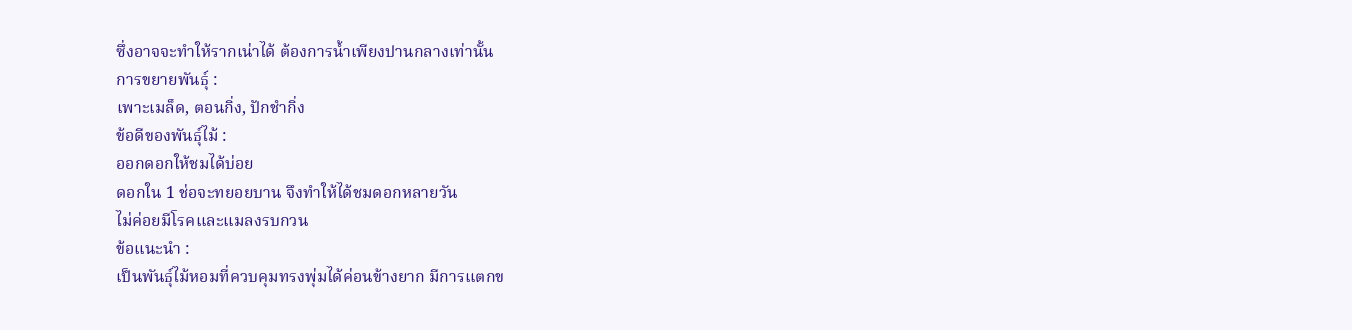ซึ่งอาจจะทำให้รากเน่าได้ ต้องการน้ำเพียงปานกลางเท่านั้น
การขยายพันธุ์ :
เพาะเมล็ด, ตอนกิ่ง, ปักชำกิ่ง
ข้อดีของพันธุ์ไม้ :
ออกดอกให้ชมได้บ่อย
ดอกใน 1 ช่อจะทยอยบาน จึงทำให้ได้ชมดอกหลายวัน
ไม่ค่อยมีโรคและแมลงรบกวน
ข้อแนะนำ :
เป็นพันธุ์ไม้หอมที่ควบคุมทรงพุ่มได้ค่อนข้างยาก มีการแตกข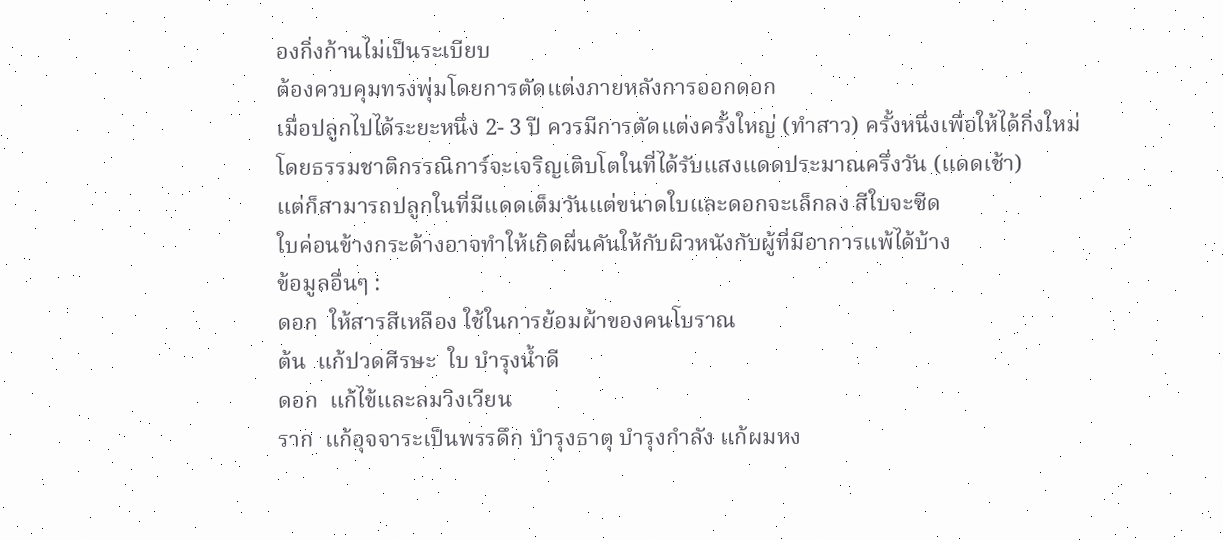องกิ่งก้านไม่เป็นระเบียบ
ต้องควบคุมทรงพุ่มโดยการตัดแต่งภายหลังการออกดอก
เมื่อปลูกไปได้ระยะหนึ่ง 2- 3 ปี ควรมีการตัดแต่งครั้งใหญ่ (ทำสาว) ครั้งหนึ่งเพื่อให้ได้กิ่งใหม่
โดยธรรมชาติกรรณิการ์จะเจริญเติบโตในที่ได้รับแสงแดดประมาณครึ่งวัน (แดดเช้า)
แต่ก็สามารถปลูกในที่มีแดดเต็มวันแต่ขนาดใบและดอกจะเล็กลง สีใบจะซีด
ใบค่อนข้างกระด้างอาจทำให้เกิดผื่นคันให้กับผิวหนังกับผู้ที่มีอาการแพ้ได้บ้าง
ข้อมูลอื่นๆ :
ดอก  ให้สารสีเหลือง ใช้ในการย้อมผ้าของคนโบราณ
ต้น  แก้ปวดศีรษะ  ใบ บำรุงน้ำดี
ดอก  แก้ไข้และลมวิงเวียน
ราก  แก้อุจจาระเป็นพรรดึก บำรุงธาตุ บำรุงกำลัง แก้ผมหง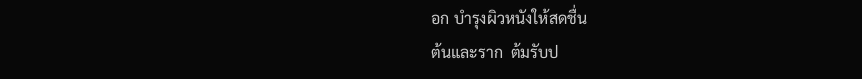อก บำรุงผิวหนังให้สดชื่น
ต้นและราก  ต้มรับป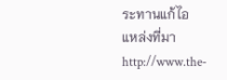ระทานแก้ไอ
แหล่งที่มาhttp://www.the-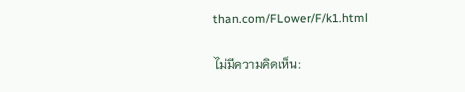than.com/FLower/F/k1.html

ไม่มีความคิดเห็น: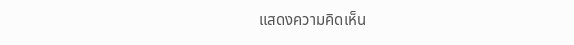แสดงความคิดเห็น